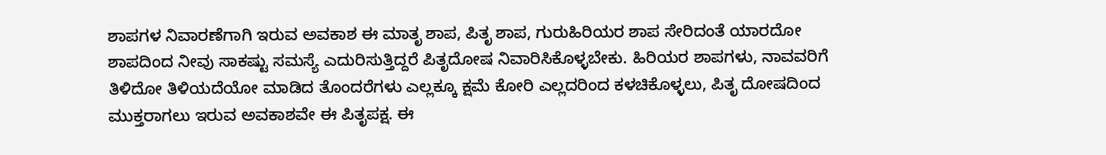ಶಾಪಗಳ ನಿವಾರಣೆಗಾಗಿ ಇರುವ ಅವಕಾಶ ಈ ಮಾತೃ ಶಾಪ, ಪಿತೃ ಶಾಪ, ಗುರುಹಿರಿಯರ ಶಾಪ ಸೇರಿದಂತೆ ಯಾರದೋ ಶಾಪದಿಂದ ನೀವು ಸಾಕಷ್ಟು ಸಮಸ್ಯೆ ಎದುರಿಸುತ್ತಿದ್ದರೆ ಪಿತೃದೋಷ ನಿವಾರಿಸಿಕೊಳ್ಳಬೇಕು. ಹಿರಿಯರ ಶಾಪಗಳು, ನಾವವರಿಗೆ ತಿಳಿದೋ ತಿಳಿಯದೆಯೋ ಮಾಡಿದ ತೊಂದರೆಗಳು ಎಲ್ಲಕ್ಕೂ ಕ್ಷಮೆ ಕೋರಿ ಎಲ್ಲದರಿಂದ ಕಳಚಿಕೊಳ್ಳಲು, ಪಿತೃ ದೋಷದಿಂದ ಮುಕ್ತರಾಗಲು ಇರುವ ಅವಕಾಶವೇ ಈ ಪಿತೃಪಕ್ಷ. ಈ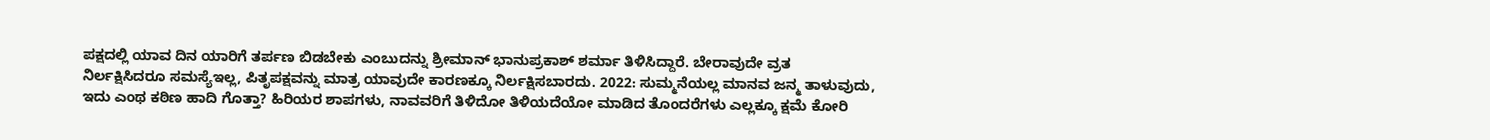ಪಕ್ಷದಲ್ಲಿ ಯಾವ ದಿನ ಯಾರಿಗೆ ತರ್ಪಣ ಬಿಡಬೇಕು ಎಂಬುದನ್ನು ಶ್ರೀಮಾನ್ ಭಾನುಪ್ರಕಾಶ್ ಶರ್ಮಾ ತಿಳಿಸಿದ್ದಾರೆ. ಬೇರಾವುದೇ ವ್ರತ ನಿರ್ಲಕ್ಷಿಸಿದರೂ ಸಮಸ್ಯೆಇಲ್ಲ, ಪಿತೃಪಕ್ಷವನ್ನು ಮಾತ್ರ ಯಾವುದೇ ಕಾರಣಕ್ಕೂ ನಿರ್ಲಕ್ಷಿಸಬಾರದು. 2022: ಸುಮ್ಮನೆಯಲ್ಲ ಮಾನವ ಜನ್ಮ ತಾಳುವುದು, ಇದು ಎಂಥ ಕಠಿಣ ಹಾದಿ ಗೊತ್ತಾ? ಹಿರಿಯರ ಶಾಪಗಳು, ನಾವವರಿಗೆ ತಿಳಿದೋ ತಿಳಿಯದೆಯೋ ಮಾಡಿದ ತೊಂದರೆಗಳು ಎಲ್ಲಕ್ಕೂ ಕ್ಷಮೆ ಕೋರಿ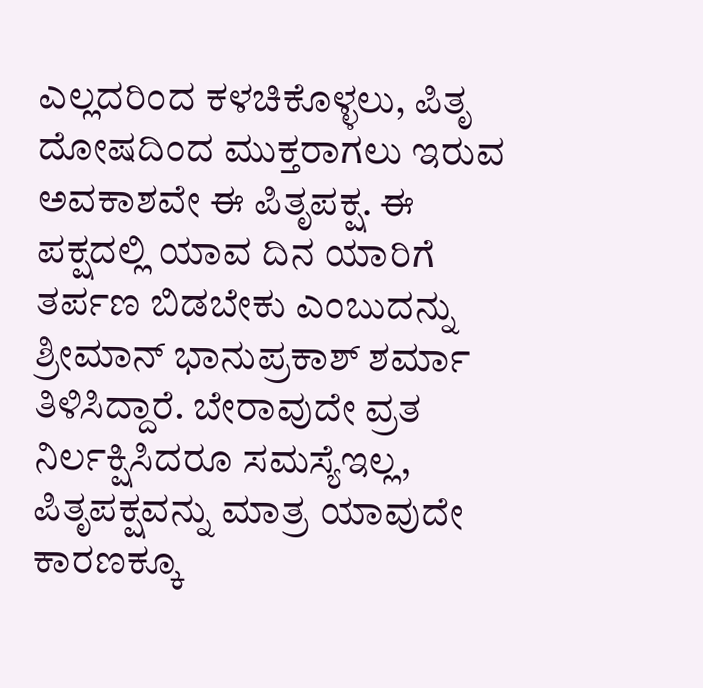ಎಲ್ಲದರಿಂದ ಕಳಚಿಕೊಳ್ಳಲು, ಪಿತೃ ದೋಷದಿಂದ ಮುಕ್ತರಾಗಲು ಇರುವ ಅವಕಾಶವೇ ಈ ಪಿತೃಪಕ್ಷ. ಈ ಪಕ್ಷದಲ್ಲಿ ಯಾವ ದಿನ ಯಾರಿಗೆ ತರ್ಪಣ ಬಿಡಬೇಕು ಎಂಬುದನ್ನು ಶ್ರೀಮಾನ್ ಭಾನುಪ್ರಕಾಶ್ ಶರ್ಮಾ ತಿಳಿಸಿದ್ದಾರೆ. ಬೇರಾವುದೇ ವ್ರತ ನಿರ್ಲಕ್ಷಿಸಿದರೂ ಸಮಸ್ಯೆಇಲ್ಲ, ಪಿತೃಪಕ್ಷವನ್ನು ಮಾತ್ರ ಯಾವುದೇ ಕಾರಣಕ್ಕೂ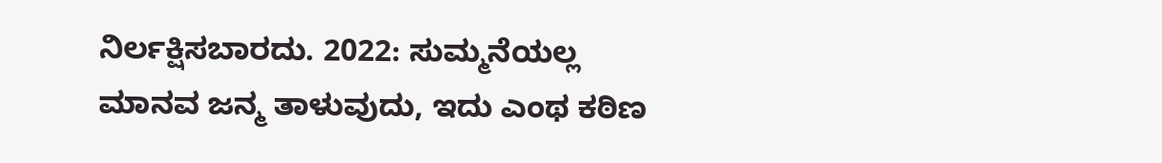ನಿರ್ಲಕ್ಷಿಸಬಾರದು. 2022: ಸುಮ್ಮನೆಯಲ್ಲ ಮಾನವ ಜನ್ಮ ತಾಳುವುದು, ಇದು ಎಂಥ ಕಠಿಣ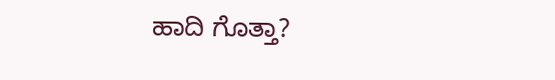ಹಾದಿ ಗೊತ್ತಾ?